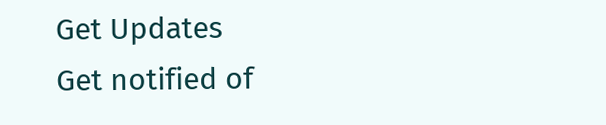Get Updates
Get notified of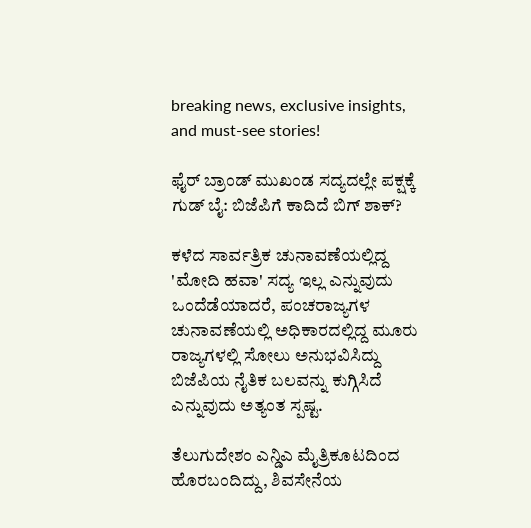breaking news, exclusive insights, and must-see stories!

ಫೈರ್ ಬ್ರಾಂಡ್ ಮುಖಂಡ ಸದ್ಯದಲ್ಲೇ ಪಕ್ಷಕ್ಕೆ ಗುಡ್ ಬೈ: ಬಿಜೆಪಿಗೆ ಕಾದಿದೆ ಬಿಗ್ ಶಾಕ್?

ಕಳೆದ ಸಾರ್ವತ್ರಿಕ ಚುನಾವಣೆಯಲ್ಲಿದ್ದ 'ಮೋದಿ ಹವಾ' ಸದ್ಯ ಇಲ್ಲ ಎನ್ನುವುದು ಒಂದೆಡೆಯಾದರೆ, ಪಂಚರಾಜ್ಯಗಳ ಚುನಾವಣೆಯಲ್ಲಿ ಅಧಿಕಾರದಲ್ಲಿದ್ದ ಮೂರು ರಾಜ್ಯಗಳಲ್ಲಿ ಸೋಲು ಅನುಭವಿಸಿದ್ದು ಬಿಜೆಪಿಯ ನೈತಿಕ ಬಲವನ್ನು ಕುಗ್ಗಿಸಿದೆ ಎನ್ನುವುದು ಅತ್ಯಂತ ಸ್ಪಷ್ಟ.

ತೆಲುಗುದೇಶಂ ಎನ್ಡಿಎ ಮೈತ್ರಿಕೂಟದಿಂದ ಹೊರಬಂದಿದ್ದು, ಶಿವಸೇನೆಯ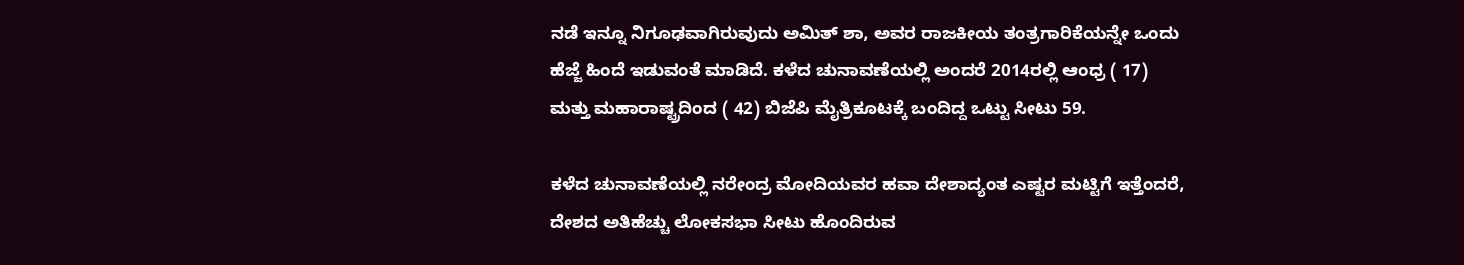ನಡೆ ಇನ್ನೂ ನಿಗೂಢವಾಗಿರುವುದು ಅಮಿತ್ ಶಾ, ಅವರ ರಾಜಕೀಯ ತಂತ್ರಗಾರಿಕೆಯನ್ನೇ ಒಂದು ಹೆಜ್ಜೆ ಹಿಂದೆ ಇಡುವಂತೆ ಮಾಡಿದೆ. ಕಳೆದ ಚುನಾವಣೆಯಲ್ಲಿ ಅಂದರೆ 2014ರಲ್ಲಿ ಆಂಧ್ರ ( 17) ಮತ್ತು ಮಹಾರಾಷ್ಟ್ರದಿಂದ ( 42) ಬಿಜೆಪಿ ಮೈತ್ರಿಕೂಟಕ್ಕೆ ಬಂದಿದ್ದ ಒಟ್ಟು ಸೀಟು 59.

ಕಳೆದ ಚುನಾವಣೆಯಲ್ಲಿ ನರೇಂದ್ರ ಮೋದಿಯವರ ಹವಾ ದೇಶಾದ್ಯಂತ ಎಷ್ಟರ ಮಟ್ಟಿಗೆ ಇತ್ತೆಂದರೆ, ದೇಶದ ಅತಿಹೆಚ್ಚು ಲೋಕಸಭಾ ಸೀಟು ಹೊಂದಿರುವ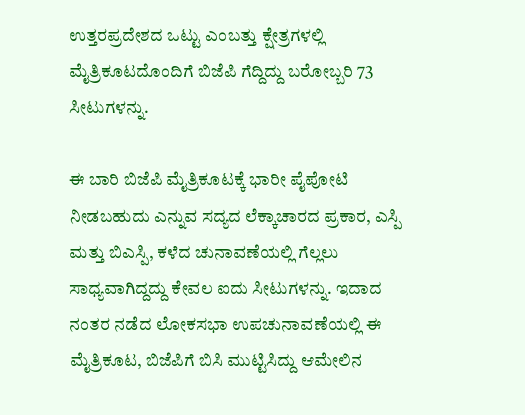ಉತ್ತರಪ್ರದೇಶದ ಒಟ್ಟು ಎಂಬತ್ತು ಕ್ಷೇತ್ರಗಳಲ್ಲಿ ಮೈತ್ರಿಕೂಟದೊಂದಿಗೆ ಬಿಜೆಪಿ ಗೆದ್ದಿದ್ದು ಬರೋಬ್ಬರಿ 73 ಸೀಟುಗಳನ್ನು.

ಈ ಬಾರಿ ಬಿಜೆಪಿ ಮೈತ್ರಿಕೂಟಕ್ಕೆ ಭಾರೀ ಪೈಪೋಟಿ ನೀಡಬಹುದು ಎನ್ನುವ ಸದ್ಯದ ಲೆಕ್ಕಾಚಾರದ ಪ್ರಕಾರ, ಎಸ್ಪಿ ಮತ್ತು ಬಿಎಸ್ಪಿ, ಕಳೆದ ಚುನಾವಣೆಯಲ್ಲಿ ಗೆಲ್ಲಲು ಸಾಧ್ಯವಾಗಿದ್ದದ್ದು ಕೇವಲ ಐದು ಸೀಟುಗಳನ್ನು. ಇದಾದ ನಂತರ ನಡೆದ ಲೋಕಸಭಾ ಉಪಚುನಾವಣೆಯಲ್ಲಿ ಈ ಮೈತ್ರಿಕೂಟ, ಬಿಜೆಪಿಗೆ ಬಿಸಿ ಮುಟ್ಟಿಸಿದ್ದು ಆಮೇಲಿನ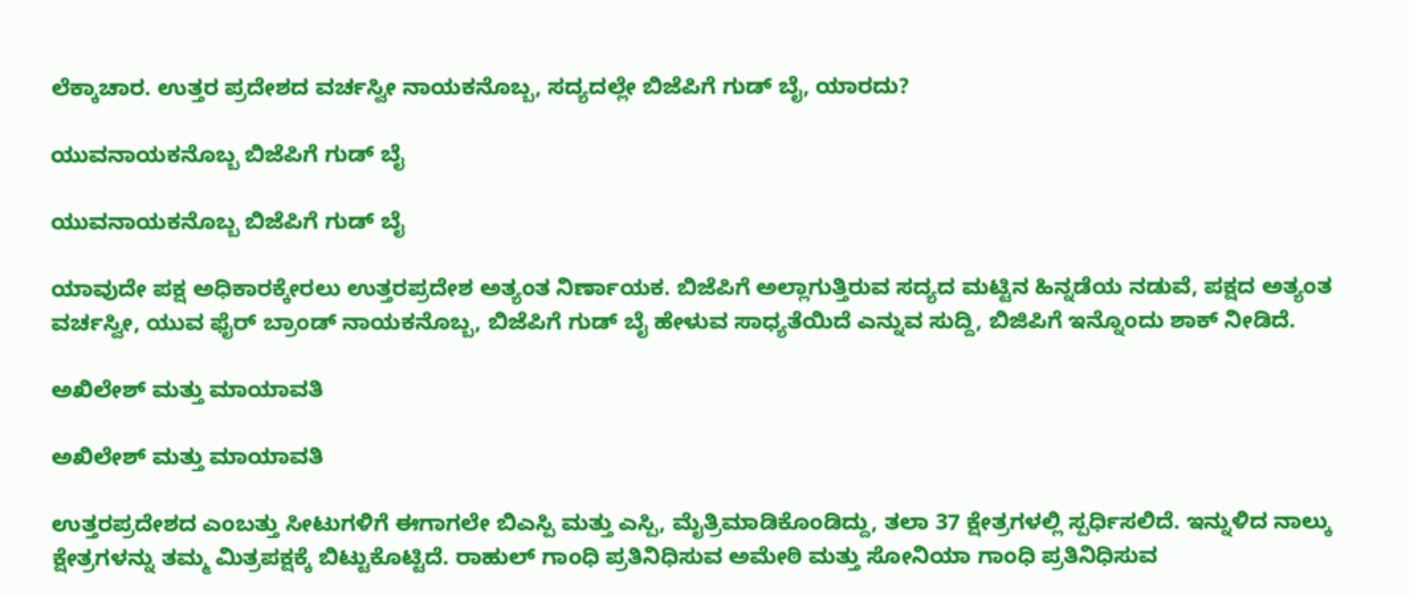ಲೆಕ್ಕಾಚಾರ. ಉತ್ತರ ಪ್ರದೇಶದ ವರ್ಚಸ್ವೀ ನಾಯಕನೊಬ್ಬ, ಸದ್ಯದಲ್ಲೇ ಬಿಜೆಪಿಗೆ ಗುಡ್ ಬೈ, ಯಾರದು?

ಯುವನಾಯಕನೊಬ್ಬ ಬಿಜೆಪಿಗೆ ಗುಡ್ ಬೈ

ಯುವನಾಯಕನೊಬ್ಬ ಬಿಜೆಪಿಗೆ ಗುಡ್ ಬೈ

ಯಾವುದೇ ಪಕ್ಷ ಅಧಿಕಾರಕ್ಕೇರಲು ಉತ್ತರಪ್ರದೇಶ ಅತ್ಯಂತ ನಿರ್ಣಾಯಕ. ಬಿಜೆಪಿಗೆ ಅಲ್ಲಾಗುತ್ತಿರುವ ಸದ್ಯದ ಮಟ್ಟಿನ ಹಿನ್ನಡೆಯ ನಡುವೆ, ಪಕ್ಷದ ಅತ್ಯಂತ ವರ್ಚಸ್ವೀ, ಯುವ ಫೈರ್ ಬ್ರಾಂಡ್ ನಾಯಕನೊಬ್ಬ, ಬಿಜೆಪಿಗೆ ಗುಡ್ ಬೈ ಹೇಳುವ ಸಾಧ್ಯತೆಯಿದೆ ಎನ್ನುವ ಸುದ್ದಿ, ಬಿಜಿಪಿಗೆ ಇನ್ನೊಂದು ಶಾಕ್ ನೀಡಿದೆ.

ಅಖಿಲೇಶ್ ಮತ್ತು ಮಾಯಾವತಿ

ಅಖಿಲೇಶ್ ಮತ್ತು ಮಾಯಾವತಿ

ಉತ್ತರಪ್ರದೇಶದ ಎಂಬತ್ತು ಸೀಟುಗಳಿಗೆ ಈಗಾಗಲೇ ಬಿಎಸ್ಪಿ ಮತ್ತು ಎಸ್ಪಿ, ಮೈತ್ರಿಮಾಡಿಕೊಂಡಿದ್ದು, ತಲಾ 37 ಕ್ಷೇತ್ರಗಳಲ್ಲಿ ಸ್ಪರ್ಧಿಸಲಿದೆ. ಇನ್ನುಳಿದ ನಾಲ್ಕು ಕ್ಷೇತ್ರಗಳನ್ನು ತಮ್ಮ ಮಿತ್ರಪಕ್ಷಕ್ಕೆ ಬಿಟ್ಟುಕೊಟ್ಟಿದೆ. ರಾಹುಲ್ ಗಾಂಧಿ ಪ್ರತಿನಿಧಿಸುವ ಅಮೇಠಿ ಮತ್ತು ಸೋನಿಯಾ ಗಾಂಧಿ ಪ್ರತಿನಿಧಿಸುವ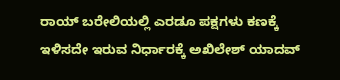ರಾಯ್ ಬರೇಲಿಯಲ್ಲಿ ಎರಡೂ ಪಕ್ಷಗಳು ಕಣಕ್ಕೆ ಇಳಿಸದೇ ಇರುವ ನಿರ್ಧಾರಕ್ಕೆ ಅಖಿಲೇಶ್ ಯಾದವ್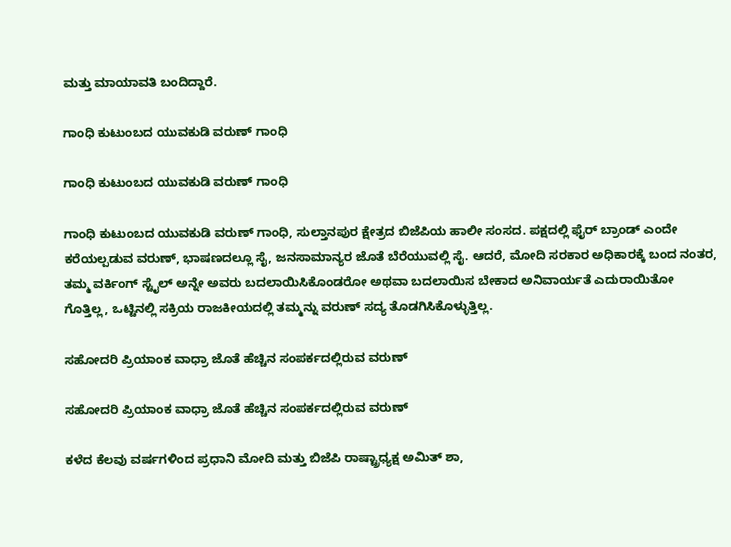ಮತ್ತು ಮಾಯಾವತಿ ಬಂದಿದ್ದಾರೆ.

ಗಾಂಧಿ ಕುಟುಂಬದ ಯುವಕುಡಿ ವರುಣ್ ಗಾಂಧಿ

ಗಾಂಧಿ ಕುಟುಂಬದ ಯುವಕುಡಿ ವರುಣ್ ಗಾಂಧಿ

ಗಾಂಧಿ ಕುಟುಂಬದ ಯುವಕುಡಿ ವರುಣ್ ಗಾಂಧಿ, ಸುಲ್ತಾನಪುರ ಕ್ಷೇತ್ರದ ಬಿಜೆಪಿಯ ಹಾಲೀ ಸಂಸದ. ಪಕ್ಷದಲ್ಲಿ ಫೈರ್ ಬ್ರಾಂಡ್ ಎಂದೇ ಕರೆಯಲ್ಪಡುವ ವರುಣ್, ಭಾಷಣದಲ್ಲೂ ಸೈ, ಜನಸಾಮಾನ್ಯರ ಜೊತೆ ಬೆರೆಯುವಲ್ಲಿ ಸೈ. ಆದರೆ, ಮೋದಿ ಸರಕಾರ ಅಧಿಕಾರಕ್ಕೆ ಬಂದ ನಂತರ, ತಮ್ಮ ವರ್ಕಿಂಗ್ ಸ್ಟೈಲ್ ಅನ್ನೇ ಅವರು ಬದಲಾಯಿಸಿಕೊಂಡರೋ ಅಥವಾ ಬದಲಾಯಿಸ ಬೇಕಾದ ಅನಿವಾರ್ಯತೆ ಎದುರಾಯಿತೋ ಗೊತ್ತಿಲ್ಲ, ಒಟ್ಟಿನಲ್ಲಿ ಸಕ್ರಿಯ ರಾಜಕೀಯದಲ್ಲಿ ತಮ್ಮನ್ನು ವರುಣ್ ಸದ್ಯ ತೊಡಗಿಸಿಕೊಳ್ಳುತ್ತಿಲ್ಲ.

ಸಹೋದರಿ ಪ್ರಿಯಾಂಕ ವಾಧ್ರಾ ಜೊತೆ ಹೆಚ್ಚಿನ ಸಂಪರ್ಕದಲ್ಲಿರುವ ವರುಣ್

ಸಹೋದರಿ ಪ್ರಿಯಾಂಕ ವಾಧ್ರಾ ಜೊತೆ ಹೆಚ್ಚಿನ ಸಂಪರ್ಕದಲ್ಲಿರುವ ವರುಣ್

ಕಳೆದ ಕೆಲವು ವರ್ಷಗಳಿಂದ ಪ್ರಧಾನಿ ಮೋದಿ ಮತ್ತು ಬಿಜೆಪಿ ರಾಷ್ಟ್ರಾಧ್ಯಕ್ಷ ಅಮಿತ್ ಶಾ,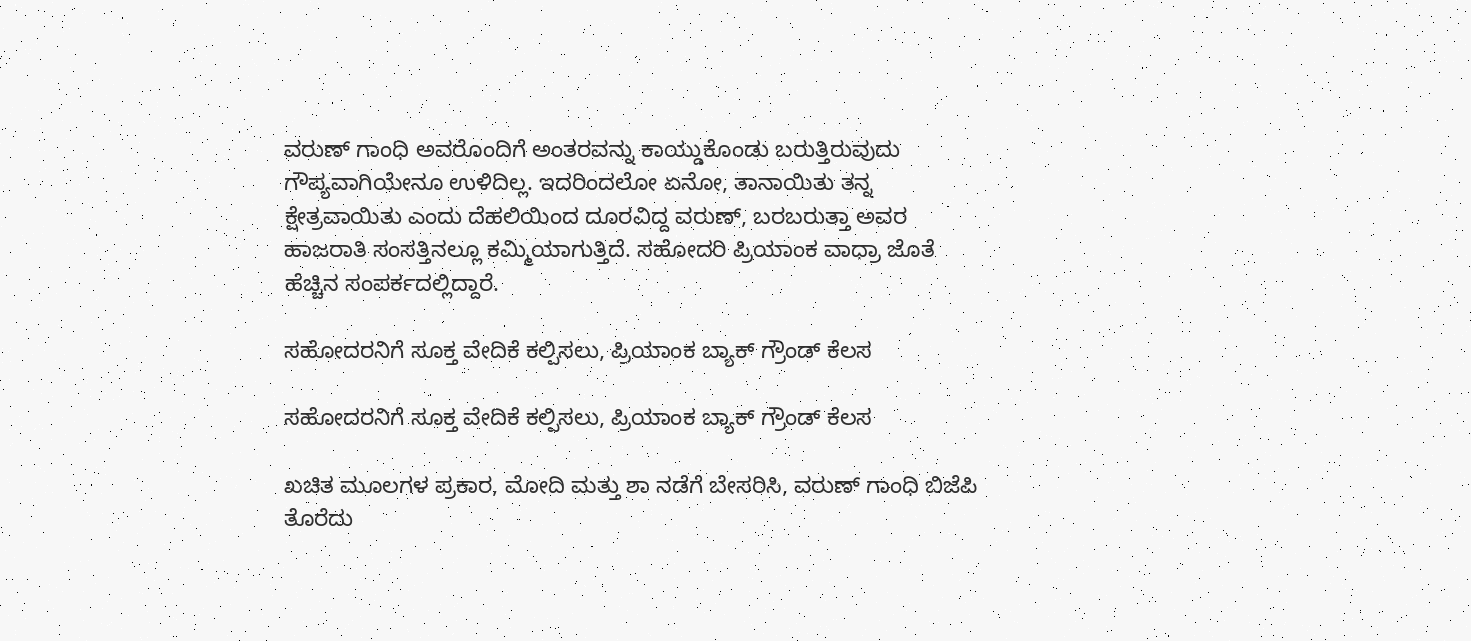ವರುಣ್ ಗಾಂಧಿ ಅವರೊಂದಿಗೆ ಅಂತರವನ್ನು ಕಾಯ್ಡುಕೊಂಡು ಬರುತ್ತಿರುವುದು ಗೌಪ್ಯವಾಗಿಯೇನೂ ಉಳಿದಿಲ್ಲ. ಇದರಿಂದಲೋ ಏನೋ, ತಾನಾಯಿತು ತನ್ನ ಕ್ಷೇತ್ರವಾಯಿತು ಎಂದು ದೆಹಲಿಯಿಂದ ದೂರವಿದ್ದ ವರುಣ್, ಬರಬರುತ್ತಾ ಅವರ ಹಾಜರಾತಿ ಸಂಸತ್ತಿನಲ್ಲೂ ಕಮ್ಮಿಯಾಗುತ್ತಿದೆ. ಸಹೋದರಿ ಪ್ರಿಯಾಂಕ ವಾಧ್ರಾ ಜೊತೆ ಹೆಚ್ಚಿನ ಸಂಪರ್ಕದಲ್ಲಿದ್ದಾರೆ.

ಸಹೋದರನಿಗೆ ಸೂಕ್ತ ವೇದಿಕೆ ಕಲ್ಪಿಸಲು, ಪ್ರಿಯಾಂಕ ಬ್ಯಾಕ್ ಗ್ರೌಂಡ್ ಕೆಲಸ

ಸಹೋದರನಿಗೆ ಸೂಕ್ತ ವೇದಿಕೆ ಕಲ್ಪಿಸಲು, ಪ್ರಿಯಾಂಕ ಬ್ಯಾಕ್ ಗ್ರೌಂಡ್ ಕೆಲಸ

ಖಚಿತ ಮೂಲಗಳ ಪ್ರಕಾರ, ಮೋದಿ ಮತ್ತು ಶಾ ನಡೆಗೆ ಬೇಸರಿಸಿ, ವರುಣ್ ಗಾಂಧಿ ಬಿಜೆಪಿ ತೊರೆದು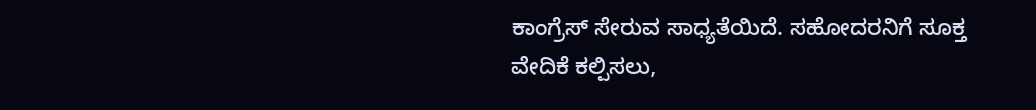ಕಾಂಗ್ರೆಸ್ ಸೇರುವ ಸಾಧ್ಯತೆಯಿದೆ. ಸಹೋದರನಿಗೆ ಸೂಕ್ತ ವೇದಿಕೆ ಕಲ್ಪಿಸಲು,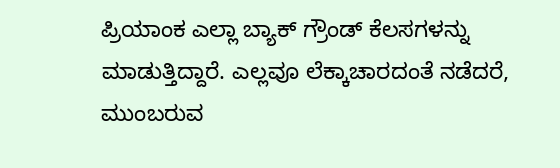ಪ್ರಿಯಾಂಕ ಎಲ್ಲಾ ಬ್ಯಾಕ್ ಗ್ರೌಂಡ್ ಕೆಲಸಗಳನ್ನು ಮಾಡುತ್ತಿದ್ದಾರೆ. ಎಲ್ಲವೂ ಲೆಕ್ಕಾಚಾರದಂತೆ ನಡೆದರೆ, ಮುಂಬರುವ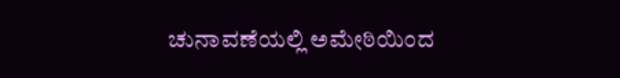ಚುನಾವಣೆಯಲ್ಲಿ ಅಮೇಠಿಯಿಂದ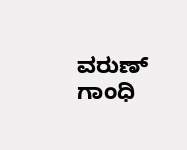ವರುಣ್ ಗಾಂಧಿ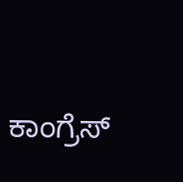ಕಾಂಗ್ರೆಸ್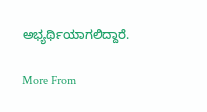ಅಭ್ಯರ್ಥಿಯಾಗಲಿದ್ದಾರೆ.

More From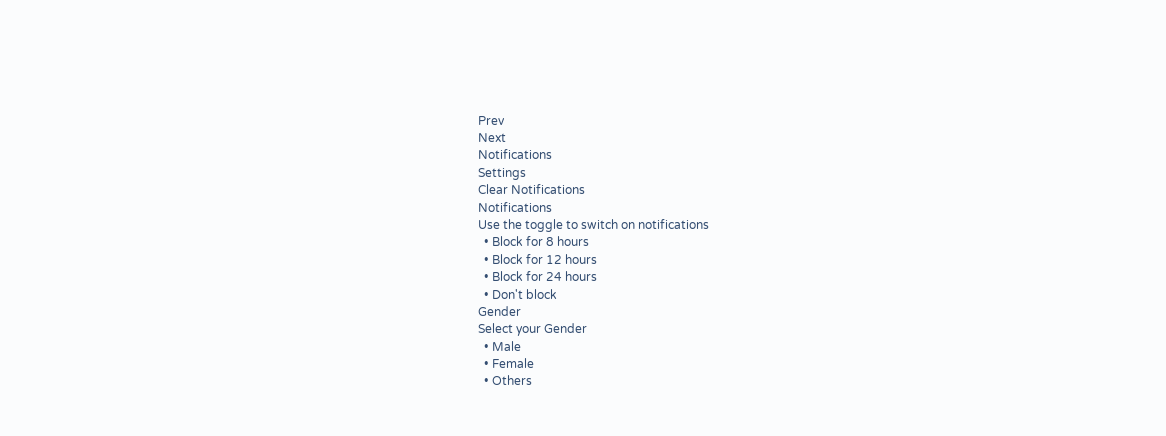Prev
Next
Notifications
Settings
Clear Notifications
Notifications
Use the toggle to switch on notifications
  • Block for 8 hours
  • Block for 12 hours
  • Block for 24 hours
  • Don't block
Gender
Select your Gender
  • Male
  • Female
  • Others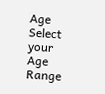Age
Select your Age Range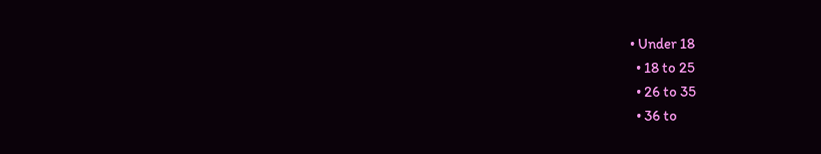• Under 18
  • 18 to 25
  • 26 to 35
  • 36 to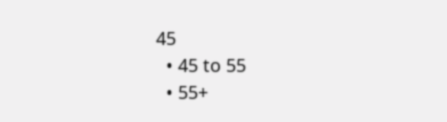45
  • 45 to 55
  • 55+